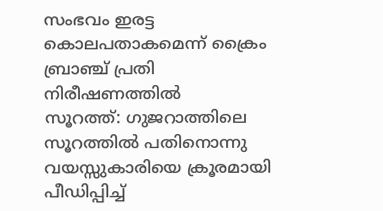സംഭവം ഇരട്ട കൊലപതാകമെന്ന് ക്രൈം ബ്രാഞ്ച് പ്രതി നിരീഷണത്തില്‍
സൂറത്ത്: ഗുജറാത്തിലെ സൂറത്തിൽ പതിനൊന്നു വയസ്സുകാരിയെ ക്രൂരമായി പീഡിപ്പിച്ച്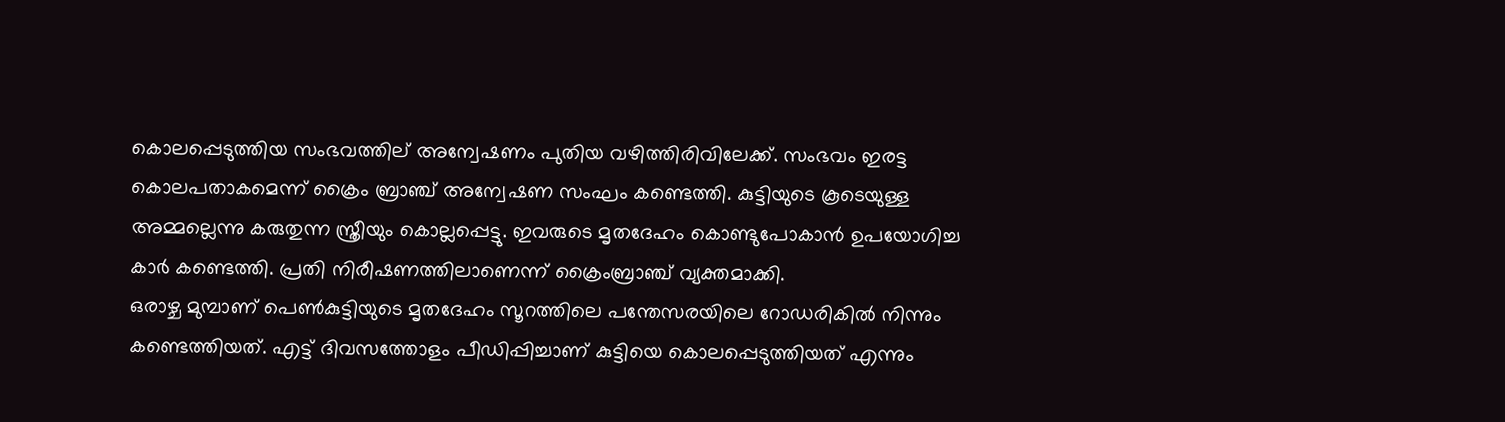കൊലപ്പെടുത്തിയ സംഭവത്തില് അന്വേഷണം പുതിയ വഴിത്തിരിവിലേക്ക്. സംഭവം ഇരട്ട കൊലപതാകമെന്ന് ക്രൈം ബ്രാഞ്ച് അന്വേഷണ സംഘം കണ്ടെത്തി. കുട്ടിയുടെ കൂടെയുള്ള അമ്മല്ലെന്നു കരുതുന്ന സ്ത്രീയും കൊല്ലപ്പെട്ടു. ഇവരുടെ മൃതദേഹം കൊണ്ടുപോകാൻ ഉപയോഗിച്ച കാർ കണ്ടെത്തി. പ്രതി നിരീഷണത്തിലാണെന്ന് ക്രൈംബ്രാഞ്ച് വ്യക്തമാക്കി.
ഒരാഴ്ച മുമ്പാണ് പെൺകുട്ടിയുടെ മൃതദേഹം സൂറത്തിലെ പന്തേസരയിലെ റോഡരികിൽ നിന്നും കണ്ടെത്തിയത്. എട്ട് ദിവസത്തോളം പീഡിപ്പിച്ചാണ് കുട്ടിയെ കൊലപ്പെടുത്തിയത് എന്നും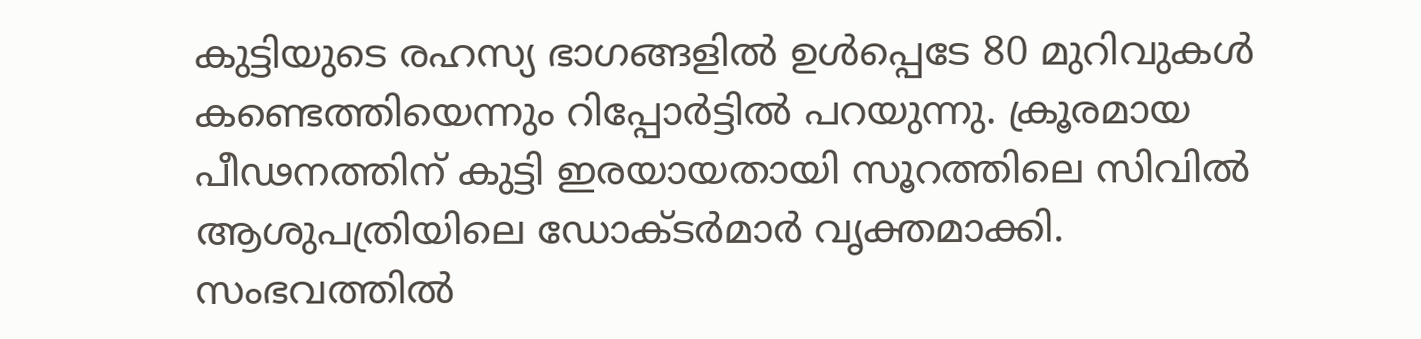കുട്ടിയുടെ രഹസ്യ ഭാഗങ്ങളിൽ ഉൾപ്പെടേ 80 മുറിവുകൾ കണ്ടെത്തിയെന്നും റിപ്പോർട്ടിൽ പറയുന്നു. ക്രൂരമായ പീഢനത്തിന് കുട്ടി ഇരയായതായി സൂറത്തിലെ സിവിൽ ആശുപത്രിയിലെ ഡോക്ടർമാർ വൃക്തമാക്കി. സംഭവത്തിൽ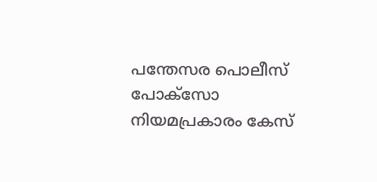പന്തേസര പൊലീസ് പോക്സോ നിയമപ്രകാരം കേസ്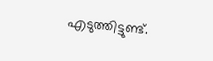എടുത്തിട്ടുണ്ട്.